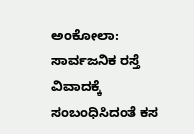ಅಂಕೋಲಾ: ಸಾರ್ವಜನಿಕ ರಸ್ತೆ ವಿವಾದಕ್ಕೆ ಸಂಬಂಧಿಸಿದಂತೆ ಕಸ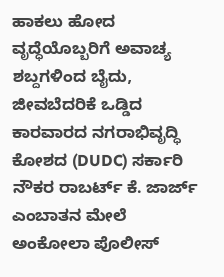ಹಾಕಲು ಹೋದ ವೃದ್ಧೆಯೊಬ್ಬರಿಗೆ ಅವಾಚ್ಯ ಶಬ್ದಗಳಿಂದ ಬೈದು, ಜೀವಬೆದರಿಕೆ ಒಡ್ಡಿದ ಕಾರವಾರದ ನಗರಾಭಿವೃದ್ಧಿ ಕೋಶದ (DUDC) ಸರ್ಕಾರಿ ನೌಕರ ರಾಬರ್ಟ್ ಕೆ. ಜಾರ್ಜ್ ಎಂಬಾತನ ಮೇಲೆ ಅಂಕೋಲಾ ಪೊಲೀಸ್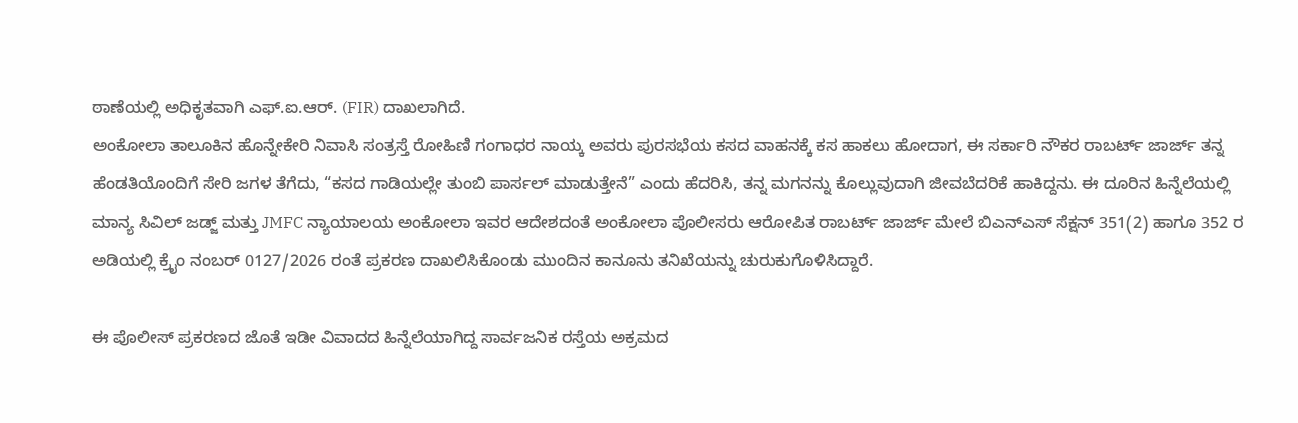ಠಾಣೆಯಲ್ಲಿ ಅಧಿಕೃತವಾಗಿ ಎಫ್.ಐ.ಆರ್. (FIR) ದಾಖಲಾಗಿದೆ.
ಅಂಕೋಲಾ ತಾಲೂಕಿನ ಹೊನ್ನೇಕೇರಿ ನಿವಾಸಿ ಸಂತ್ರಸ್ತೆ ರೋಹಿಣಿ ಗಂಗಾಧರ ನಾಯ್ಕ ಅವರು ಪುರಸಭೆಯ ಕಸದ ವಾಹನಕ್ಕೆ ಕಸ ಹಾಕಲು ಹೋದಾಗ, ಈ ಸರ್ಕಾರಿ ನೌಕರ ರಾಬರ್ಟ್ ಜಾರ್ಜ್ ತನ್ನ ಹೆಂಡತಿಯೊಂದಿಗೆ ಸೇರಿ ಜಗಳ ತೆಗೆದು, “ಕಸದ ಗಾಡಿಯಲ್ಲೇ ತುಂಬಿ ಪಾರ್ಸಲ್ ಮಾಡುತ್ತೇನೆ” ಎಂದು ಹೆದರಿಸಿ, ತನ್ನ ಮಗನನ್ನು ಕೊಲ್ಲುವುದಾಗಿ ಜೀವಬೆದರಿಕೆ ಹಾಕಿದ್ದನು. ಈ ದೂರಿನ ಹಿನ್ನೆಲೆಯಲ್ಲಿ ಮಾನ್ಯ ಸಿವಿಲ್ ಜಡ್ಜ್ ಮತ್ತು JMFC ನ್ಯಾಯಾಲಯ ಅಂಕೋಲಾ ಇವರ ಆದೇಶದಂತೆ ಅಂಕೋಲಾ ಪೊಲೀಸರು ಆರೋಪಿತ ರಾಬರ್ಟ್ ಜಾರ್ಜ್ ಮೇಲೆ ಬಿಎನ್ಎಸ್ ಸೆಕ್ಷನ್ 351(2) ಹಾಗೂ 352 ರ ಅಡಿಯಲ್ಲಿ ಕ್ರೈಂ ನಂಬರ್ 0127/2026 ರಂತೆ ಪ್ರಕರಣ ದಾಖಲಿಸಿಕೊಂಡು ಮುಂದಿನ ಕಾನೂನು ತನಿಖೆಯನ್ನು ಚುರುಕುಗೊಳಿಸಿದ್ದಾರೆ.

ಈ ಪೊಲೀಸ್ ಪ್ರಕರಣದ ಜೊತೆ ಇಡೀ ವಿವಾದದ ಹಿನ್ನೆಲೆಯಾಗಿದ್ದ ಸಾರ್ವಜನಿಕ ರಸ್ತೆಯ ಅಕ್ರಮದ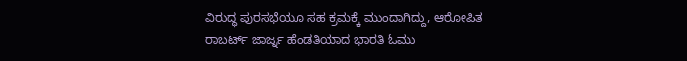ವಿರುದ್ಧ ಪುರಸಭೆಯೂ ಸಹ ಕ್ರಮಕ್ಕೆ ಮುಂದಾಗಿದ್ದು, ಆರೋಪಿತ ರಾಬರ್ಟ್ ಜಾರ್ಜ್ನ ಹೆಂಡತಿಯಾದ ಭಾರತಿ ಓಮು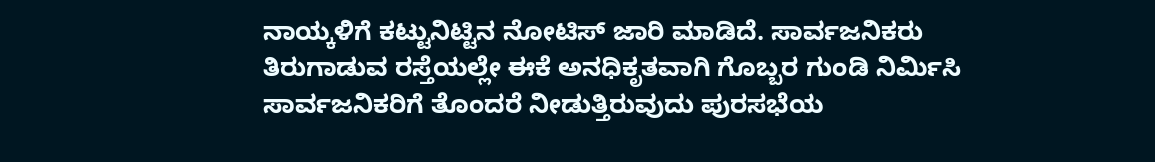ನಾಯ್ಕಳಿಗೆ ಕಟ್ಟುನಿಟ್ಟಿನ ನೋಟಿಸ್ ಜಾರಿ ಮಾಡಿದೆ. ಸಾರ್ವಜನಿಕರು ತಿರುಗಾಡುವ ರಸ್ತೆಯಲ್ಲೇ ಈಕೆ ಅನಧಿಕೃತವಾಗಿ ಗೊಬ್ಬರ ಗುಂಡಿ ನಿರ್ಮಿಸಿ ಸಾರ್ವಜನಿಕರಿಗೆ ತೊಂದರೆ ನೀಡುತ್ತಿರುವುದು ಪುರಸಭೆಯ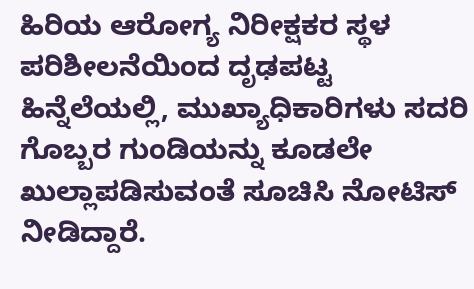ಹಿರಿಯ ಆರೋಗ್ಯ ನಿರೀಕ್ಷಕರ ಸ್ಥಳ ಪರಿಶೀಲನೆಯಿಂದ ದೃಢಪಟ್ಟ ಹಿನ್ನೆಲೆಯಲ್ಲಿ, ಮುಖ್ಯಾಧಿಕಾರಿಗಳು ಸದರಿ ಗೊಬ್ಬರ ಗುಂಡಿಯನ್ನು ಕೂಡಲೇ ಖುಲ್ಲಾಪಡಿಸುವಂತೆ ಸೂಚಿಸಿ ನೋಟಿಸ್ ನೀಡಿದ್ದಾರೆ.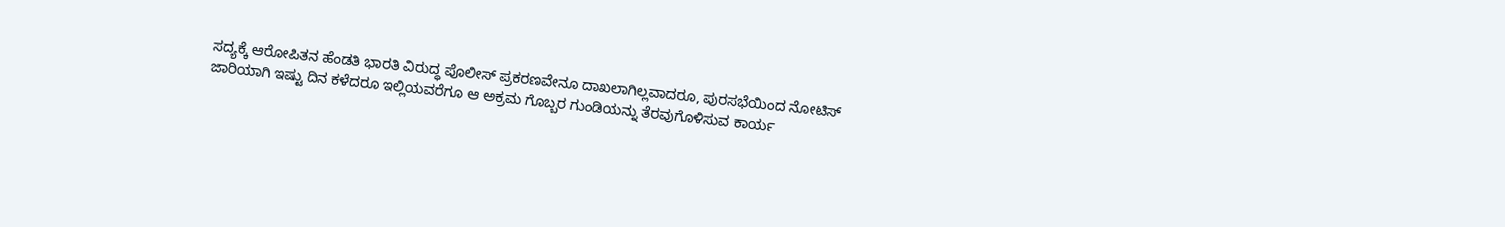ಸದ್ಯಕ್ಕೆ ಆರೋಪಿತನ ಹೆಂಡತಿ ಭಾರತಿ ವಿರುದ್ಧ ಪೊಲೀಸ್ ಪ್ರಕರಣವೇನೂ ದಾಖಲಾಗಿಲ್ಲವಾದರೂ, ಪುರಸಭೆಯಿಂದ ನೋಟಿಸ್ ಜಾರಿಯಾಗಿ ಇಷ್ಟು ದಿನ ಕಳೆದರೂ ಇಲ್ಲಿಯವರೆಗೂ ಆ ಅಕ್ರಮ ಗೊಬ್ಬರ ಗುಂಡಿಯನ್ನು ತೆರವುಗೊಳಿಸುವ ಕಾರ್ಯ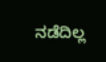ನಡೆದಿಲ್ಲ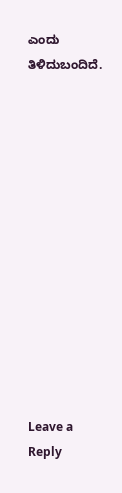ಎಂದು ತಿಳಿದುಬಂದಿದೆ.













Leave a Reply